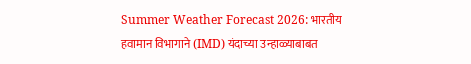Summer Weather Forecast 2026: भारतीय हवामान विभागाने (IMD) यंदाच्या उन्हाळ्याबाबत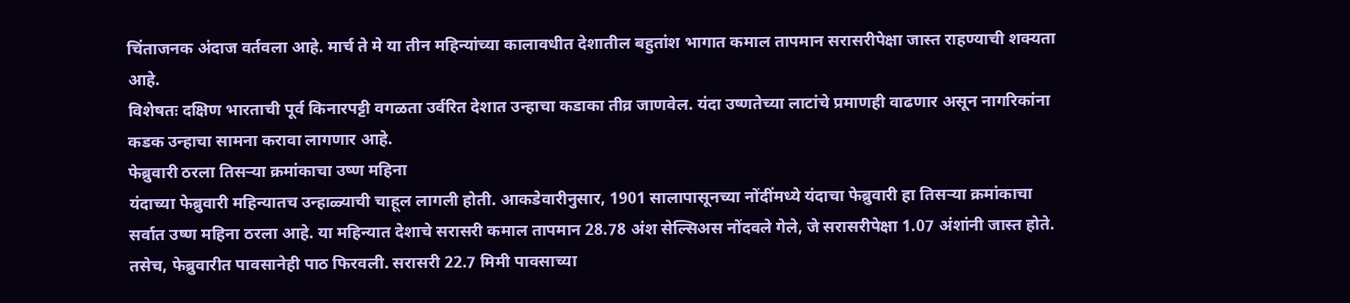चिंताजनक अंदाज वर्तवला आहे. मार्च ते मे या तीन महिन्यांच्या कालावधीत देशातील बहुतांश भागात कमाल तापमान सरासरीपेक्षा जास्त राहण्याची शक्यता आहे.
विशेषतः दक्षिण भारताची पूर्व किनारपट्टी वगळता उर्वरित देशात उन्हाचा कडाका तीव्र जाणवेल. यंदा उष्णतेच्या लाटांचे प्रमाणही वाढणार असून नागरिकांना कडक उन्हाचा सामना करावा लागणार आहे.
फेब्रुवारी ठरला तिसऱ्या क्रमांकाचा उष्ण महिना
यंदाच्या फेब्रुवारी महिन्यातच उन्हाळ्याची चाहूल लागली होती. आकडेवारीनुसार, 1901 सालापासूनच्या नोंदींमध्ये यंदाचा फेब्रुवारी हा तिसऱ्या क्रमांकाचा सर्वात उष्ण महिना ठरला आहे. या महिन्यात देशाचे सरासरी कमाल तापमान 28.78 अंश सेल्सिअस नोंदवले गेले, जे सरासरीपेक्षा 1.07 अंशांनी जास्त होते. तसेच, फेब्रुवारीत पावसानेही पाठ फिरवली. सरासरी 22.7 मिमी पावसाच्या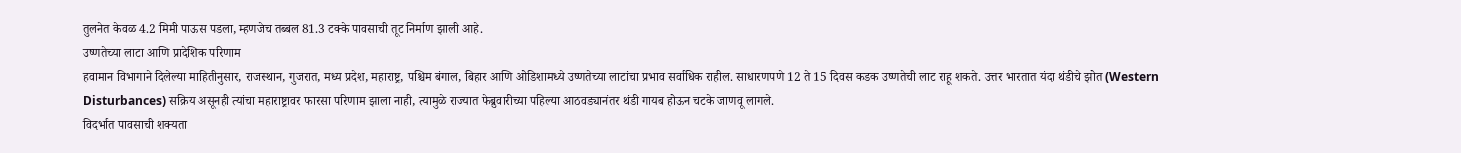तुलनेत केवळ 4.2 मिमी पाऊस पडला, म्हणजेच तब्बल 81.3 टक्के पावसाची तूट निर्माण झाली आहे.
उष्णतेच्या लाटा आणि प्रादेशिक परिणाम
हवामान विभागाने दिलेल्या माहितीनुसार, राजस्थान, गुजरात, मध्य प्रदेश, महाराष्ट्र, पश्चिम बंगाल, बिहार आणि ओडिशामध्ये उष्णतेच्या लाटांचा प्रभाव सर्वाधिक राहील. साधारणपणे 12 ते 15 दिवस कडक उष्णतेची लाट राहू शकते. उत्तर भारतात यंदा थंडीचे झोत (Western Disturbances) सक्रिय असूनही त्यांचा महाराष्ट्रावर फारसा परिणाम झाला नाही, त्यामुळे राज्यात फेब्रुवारीच्या पहिल्या आठवड्यानंतर थंडी गायब होऊन चटके जाणवू लागले.
विदर्भात पावसाची शक्यता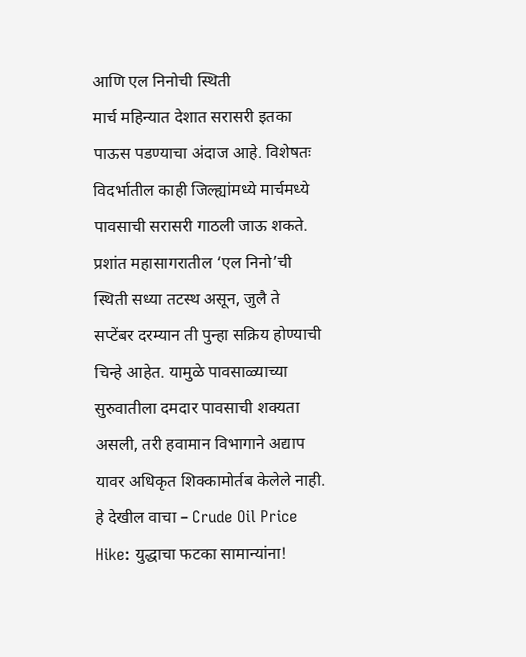आणि एल निनोची स्थिती
मार्च महिन्यात देशात सरासरी इतका पाऊस पडण्याचा अंदाज आहे. विशेषतः विदर्भातील काही जिल्ह्यांमध्ये मार्चमध्ये पावसाची सरासरी गाठली जाऊ शकते. प्रशांत महासागरातील ‘एल निनो’ची स्थिती सध्या तटस्थ असून, जुलै ते सप्टेंबर दरम्यान ती पुन्हा सक्रिय होण्याची चिन्हे आहेत. यामुळे पावसाळ्याच्या सुरुवातीला दमदार पावसाची शक्यता असली, तरी हवामान विभागाने अद्याप यावर अधिकृत शिक्कामोर्तब केलेले नाही.
हे देखील वाचा – Crude Oil Price Hike: युद्धाचा फटका सामान्यांना!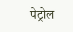पेट्रोल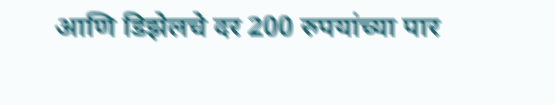आणि डिझेलचे दर 200 रुपयांच्या पार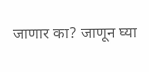जाणार का? जाणून घ्या